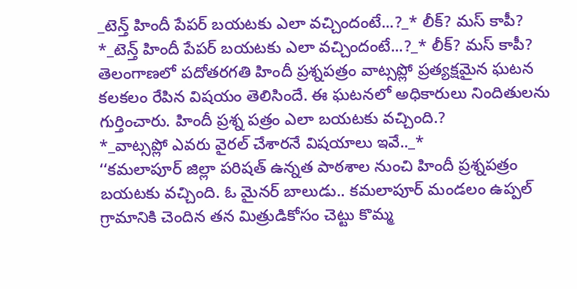_టెన్త్ హిందీ పేపర్ బయటకు ఎలా వచ్చిందంటే...?_* లీక్? మస్ కాపీ?
*_టెన్త్ హిందీ పేపర్ బయటకు ఎలా వచ్చిందంటే...?_* లీక్? మస్ కాపీ?
తెలంగాణలో పదోతరగతి హిందీ ప్రశ్నపత్రం వాట్సప్లో ప్రత్యక్షమైన ఘటన కలకలం రేపిన విషయం తెలిసిందే. ఈ ఘటనలో అధికారులు నిందితులను గుర్తించారు. హిందీ ప్రశ్న పత్రం ఎలా బయటకు వచ్చింది.?
*_వాట్సప్లో ఎవరు వైరల్ చేశారనే విషయాలు ఇవే.._*
‘‘కమలాపూర్ జిల్లా పరిషత్ ఉన్నత పాఠశాల నుంచి హిందీ ప్రశ్నపత్రం బయటకు వచ్చింది. ఓ మైనర్ బాలుడు.. కమలాపూర్ మండలం ఉప్పల్ గ్రామానికి చెందిన తన మిత్రుడికోసం చెట్టు కొమ్మ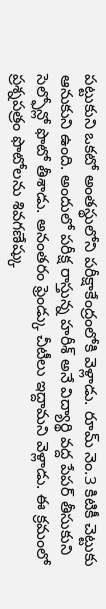పట్టుకుని ఒకటో అంతస్థులోని పరీక్షాకేంద్రంలోకి వెళ్లాడు. రూమ్ నెం.3 కిటికీ చెట్టుకు ఆనుకుని ఉంది. అందులో పరీక్ష రాస్తున్న హరీశ్ అనే విద్యార్థి వద్ద పేపర్ తీసుకుని సెల్ఫోన్లో ఫొటో తీశాడు. అనంతరం ఫ్రెండ్కు చీటీలు ఇద్దామని వెళ్లాడు. ఈ క్రమంలో ప్రశ్నపత్రం ఫొటోలను శివగణేష్కు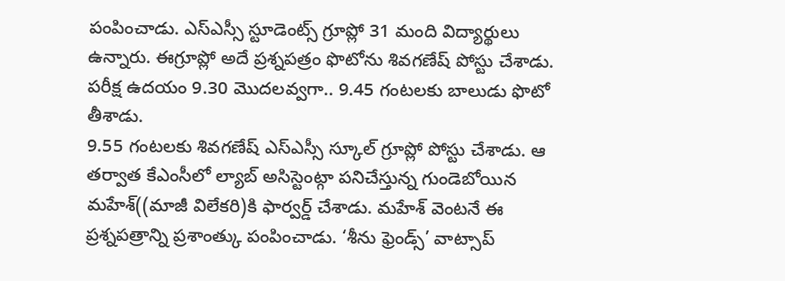పంపించాడు. ఎస్ఎస్సీ స్టూడెంట్స్ గ్రూప్లో 31 మంది విద్యార్థులు ఉన్నారు. ఈగ్రూప్లో అదే ప్రశ్నపత్రం ఫొటోను శివగణేష్ పోస్టు చేశాడు. పరీక్ష ఉదయం 9.30 మొదలవ్వగా.. 9.45 గంటలకు బాలుడు ఫొటో తీశాడు.
9.55 గంటలకు శివగణేష్ ఎస్ఎస్సీ స్కూల్ గ్రూప్లో పోస్టు చేశాడు. ఆ తర్వాత కేఎంసీలో ల్యాబ్ అసిస్టెంట్గా పనిచేస్తున్న గుండెబోయిన మహేశ్((మాజీ విలేకరి)కి ఫార్వర్డ్ చేశాడు. మహేశ్ వెంటనే ఈ ప్రశ్నపత్రాన్ని ప్రశాంత్కు పంపించాడు. ‘శీను ఫ్రెండ్స్’ వాట్సాప్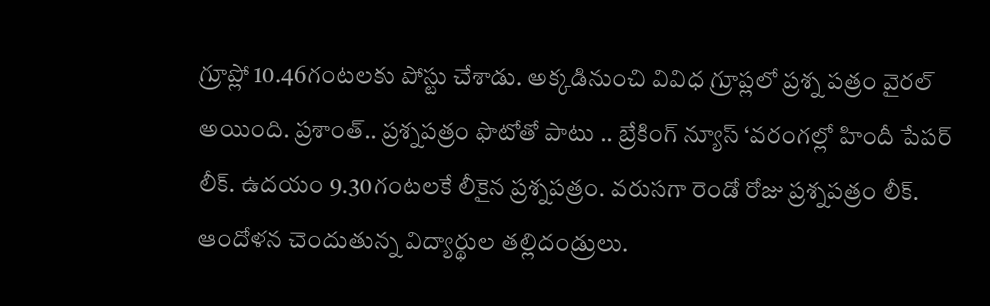గ్రూప్లో 10.46గంటలకు పోస్టు చేశాడు. అక్కడినుంచి వివిధ గ్రూప్లలో ప్రశ్న పత్రం వైరల్ అయింది. ప్రశాంత్.. ప్రశ్నపత్రం ఫొటోతో పాటు .. బ్రేకింగ్ న్యూస్ ‘వరంగల్లో హిందీ పేపర్ లీక్. ఉదయం 9.30గంటలకే లీకైన ప్రశ్నపత్రం. వరుసగా రెండో రోజు ప్రశ్నపత్రం లీక్. ఆందోళన చెందుతున్న విద్యార్థుల తల్లిదండ్రులు.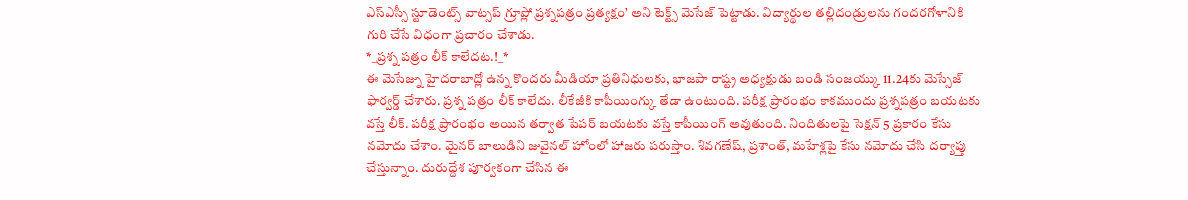ఎస్ఎస్సీ స్టూడెంట్స్ వాట్సప్ గ్రూప్లో ప్రశ్నపత్రం ప్రత్యక్షం’ అని టెక్ట్స్ మెసేజ్ పెట్టాడు. విద్యార్థుల తల్లిదండ్రులను గందరగోళానికి గురి చేసే విధంగా ప్రచారం చేశాడు.
*_ప్రశ్న పత్రం లీక్ కాలేదట.!_*
ఈ మెసేజ్ను హైదరాబాద్లో ఉన్న కొందరు మీడియా ప్రతినిధులకు, భాజపా రాష్ట్ర అధ్యక్షుడు బండి సంజయ్కు 11.24కు మెస్సేజ్ ఫార్వర్డ్ చేశారు. ప్రశ్న పత్రం లీక్ కాలేదు. లీకేజీకి కాపీయింగ్కు తేడా ఉంటుంది. పరీక్ష ప్రారంభం కాకముందు ప్రశ్నపత్రం బయటకు వస్తే లీక్. పరీక్ష ప్రారంభం అయిన తర్వాత పేపర్ బయటకు వస్తే కాపీయింగ్ అవుతుంది. నిందితులపై సెక్షన్ 5 ప్రకారం కేసు నమోదు చేశాం. మైనర్ బాలుడిని జువైనల్ హోంలో హాజరు పరుస్తాం. శివగణేష్, ప్రశాంత్, మహేశ్లపై కేసు నమోదు చేసి దర్యాప్తు చేస్తున్నాం. దురుద్దేశ పూర్వకంగా చేసిన ఈ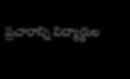ప్రచారాన్ని విద్యార్థుల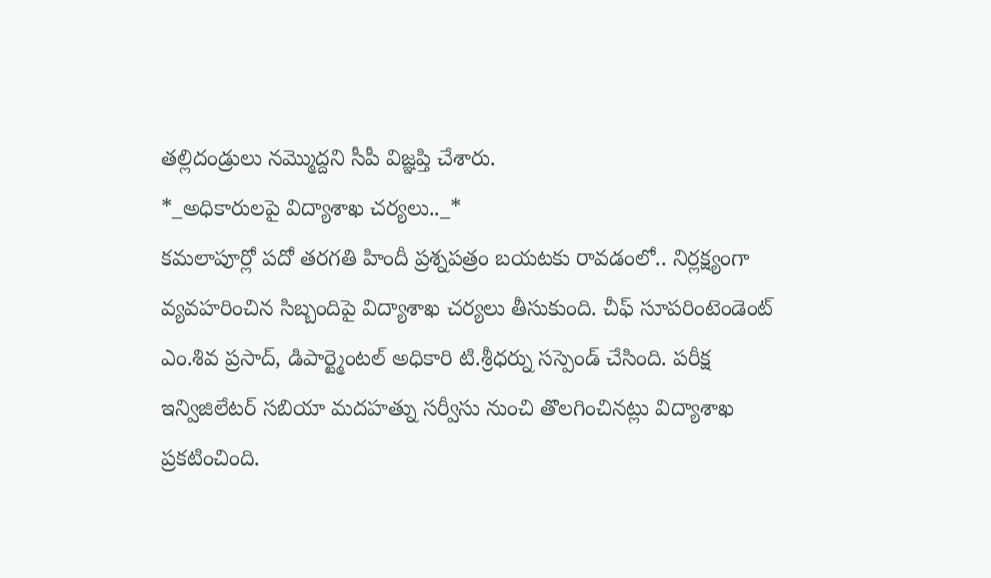తల్లిదండ్రులు నమ్మొద్దని సీపీ విజ్ఞప్తి చేశారు.
*_అధికారులపై విద్యాశాఖ చర్యలు.._*
కమలాపూర్లో పదో తరగతి హిందీ ప్రశ్నపత్రం బయటకు రావడంలో.. నిర్లక్ష్యంగా వ్యవహరించిన సిబ్బందిపై విద్యాశాఖ చర్యలు తీసుకుంది. చీఫ్ సూపరింటెండెంట్ ఎం.శివ ప్రసాద్, డిపార్ట్మెంటల్ అధికారి టి.శ్రీధర్ను సస్పెండ్ చేసింది. పరీక్ష ఇన్విజిలేటర్ సబియా మదహత్ను సర్వీసు నుంచి తొలగించినట్లు విద్యాశాఖ ప్రకటించింది.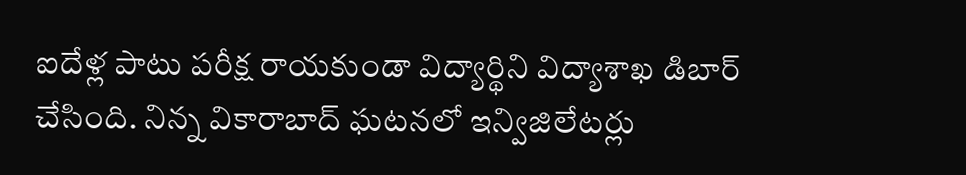ఐదేళ్ల పాటు పరీక్ష రాయకుండా విద్యార్థిని విద్యాశాఖ డిబార్ చేసింది. నిన్న వికారాబాద్ ఘటనలో ఇన్విజిలేటర్లు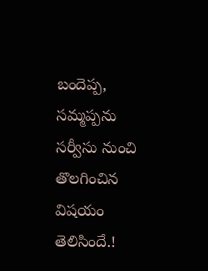బందెప్ప, సమ్మప్పను సర్వీసు నుంచి తొలగించిన విషయం తెలిసిందే.!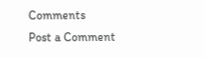Comments
Post a Comment